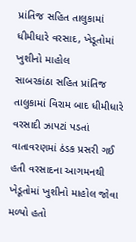પ્રાંતિજ સહિત તાલુકામાં ધીમીધારે વરસાદ, ખેડૂતોમાં ખુશીનો માહોલ
સાબરકાંઠા સહિત પ્રાંતિજ તાલુકામાં વિરામ બાદ ધીમીધારે વરસાદી ઝાપટાં પડતાં વાતાવરણમાં ઠંડક પ્રસરી ગઈ હતી વરસાદના આગમનથી ખેડૂતોમાં ખુશીનો માહોલ જોવા મળ્યો હતો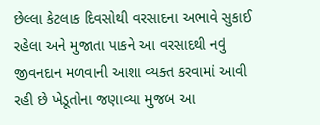છેલ્લા કેટલાક દિવસોથી વરસાદના અભાવે સુકાઈ રહેલા અને મુજાતા પાકને આ વરસાદથી નવું જીવનદાન મળવાની આશા વ્યક્ત કરવામાં આવી રહી છે ખેડૂતોના જણાવ્યા મુજબ આ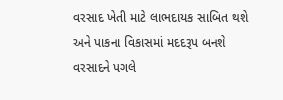વરસાદ ખેતી માટે લાભદાયક સાબિત થશે અને પાકના વિકાસમાં મદદરૂપ બનશે વરસાદને પગલે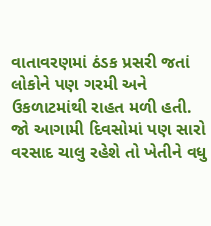વાતાવરણમાં ઠંડક પ્રસરી જતાં લોકોને પણ ગરમી અને ઉકળાટમાંથી રાહત મળી હતી. જો આગામી દિવસોમાં પણ સારો વરસાદ ચાલુ રહેશે તો ખેતીને વધુ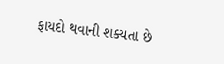ફાયદો થવાની શક્યતા છે